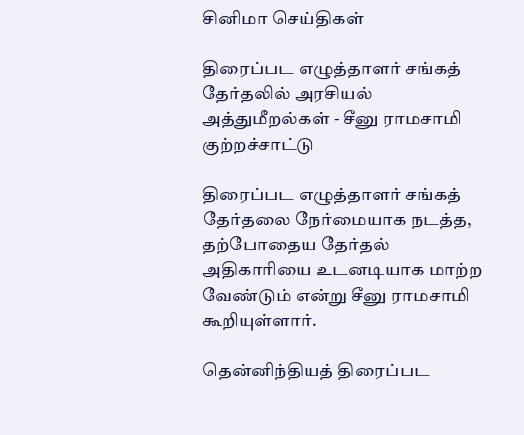சினிமா செய்திகள்

திரைப்பட எழுத்தாளர் சங்கத் தேர்தலில் அரசியல் அத்துமீறல்கள் - சீனு ராமசாமி குற்றச்சாட்டு

திரைப்பட எழுத்தாளர் சங்கத் தேர்தலை நேர்மையாக நடத்த, தற்போதைய தேர்தல் அதிகாரியை உடனடியாக மாற்ற வேண்டும் என்று சீனு ராமசாமி கூறியுள்ளார்.

தென்னிந்தியத் திரைப்பட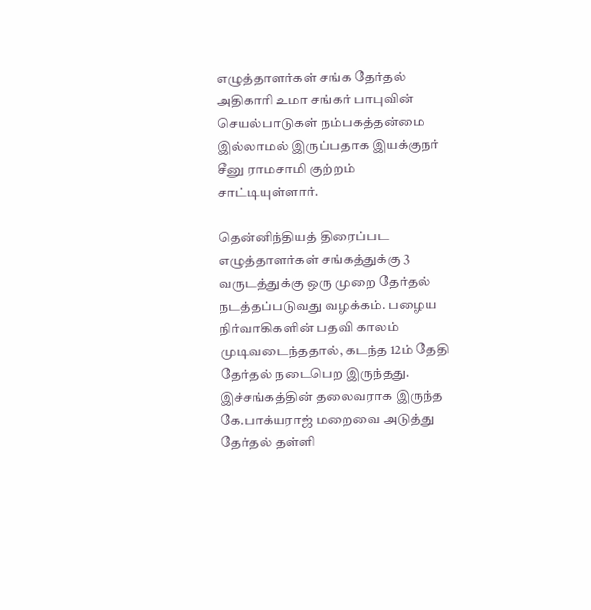எழுத்தாளர்கள் சங்க தேர்தல் அதிகாரி உமா சங்கர் பாபுவின் செயல்பாடுகள் நம்பகத்தன்மை இல்லாமல் இருப்பதாக இயக்குநர் சீனு ராமசாமி குற்றம் சாட்டியுள்ளார்.

தென்னிந்தியத் திரைப்பட எழுத்தாளர்கள் சங்கத்துக்கு 3 வருடத்துக்கு ஒரு முறை தேர்தல் நடத்தப்படுவது வழக்கம். பழைய நிர்வாகிகளின் பதவி காலம் முடிவடைந்ததால், கடந்த 12ம் தேதி தேர்தல் நடைபெற இருந்தது. இச்சங்கத்தின் தலைவராக இருந்த கே.பாக்யராஜ் மறைவை அடுத்து தேர்தல் தள்ளி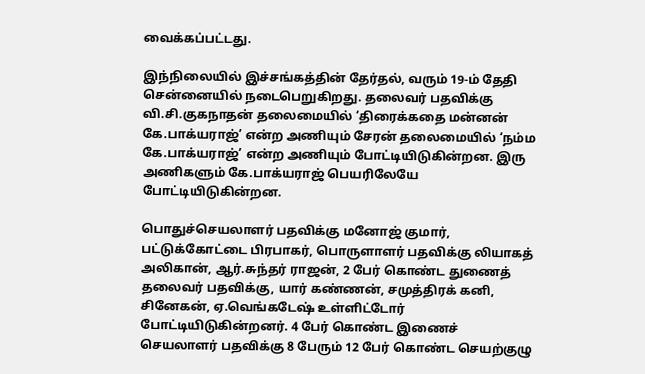வைக்கப்பட்டது.

இந்நிலையில் இச்சங்கத்தின் தேர்தல், வரும் 19-ம் தேதி சென்னையில் நடைபெறுகிறது. தலைவர் பதவிக்கு வி.சி.குகநாதன் தலைமையில் ‘திரைக்கதை மன்னன் கே.பாக்யராஜ்’ என்ற அணியும் சேரன் தலைமையில் ‘நம்ம கே.பாக்யராஜ்’ என்ற அணியும் போட்டியிடுகின்றன. இரு அணிகளும் கே.பாக்யராஜ் பெயரிலேயே போட்டியிடுகின்றன.

பொதுச்செயலாளர் பதவிக்கு மனோஜ் குமார், பட்டுக்கோட்டை பிரபாகர், பொருளாளர் பதவிக்கு லியாகத் அலிகான், ஆர்.சுந்தர் ராஜன், 2 பேர் கொண்ட துணைத் தலைவர் பதவிக்கு, யார் கண்ணன், சமுத்திரக் கனி, சினேகன், ஏ.வெங்கடேஷ் உள்ளிட்டோர் போட்டியிடுகின்றனர். 4 பேர் கொண்ட இணைச் செயலாளர் பதவிக்கு 8 பேரும் 12 பேர் கொண்ட செயற்குழு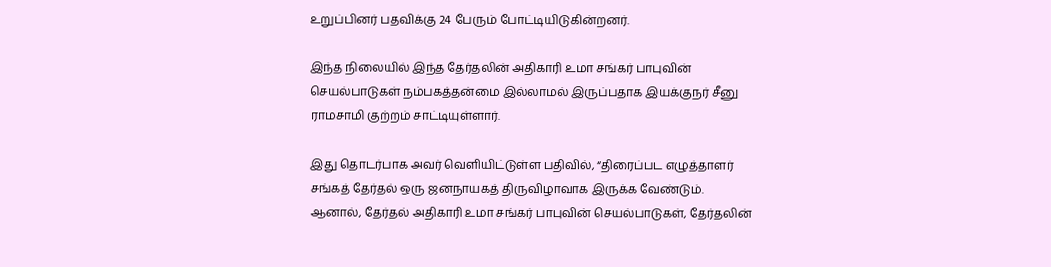உறுப்பினர் பதவிக்கு 24 பேரும் போட்டியிடுகின்றனர்.

இந்த நிலையில் இந்த தேர்தலின் அதிகாரி உமா சங்கர் பாபுவின் செயல்பாடுகள் நம்பகத்தன்மை இல்லாமல் இருப்பதாக இயக்குநர் சீனு ராமசாமி குற்றம் சாட்டியுள்ளார்.

இது தொடர்பாக அவர் வெளியிட்டுள்ள பதிவில், “திரைப்பட எழுத்தாளர் சங்கத் தேர்தல் ஒரு ஜனநாயகத் திருவிழாவாக இருக்க வேண்டும். ஆனால், தேர்தல் அதிகாரி உமா சங்கர் பாபுவின் செயல்பாடுகள், தேர்தலின்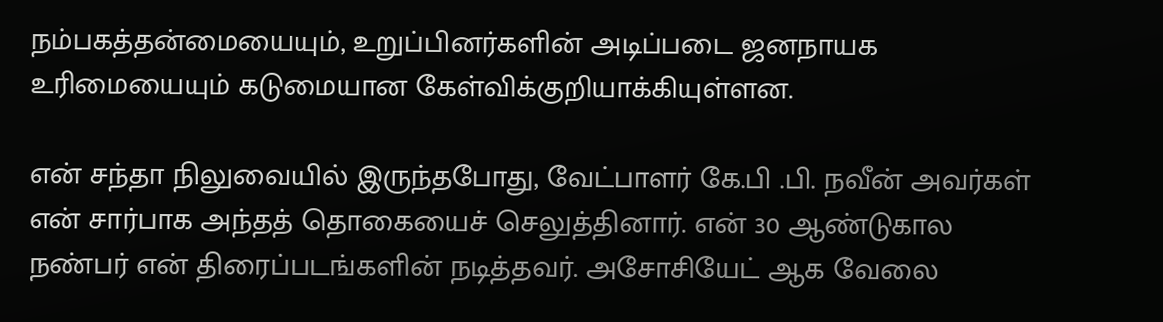நம்பகத்தன்மையையும், உறுப்பினர்களின் அடிப்படை ஜனநாயக உரிமையையும் கடுமையான கேள்விக்குறியாக்கியுள்ளன.

என் சந்தா நிலுவையில் இருந்தபோது, வேட்பாளர் கே.பி .பி. நவீன் அவர்கள் என் சார்பாக அந்தத் தொகையைச் செலுத்தினார். என் 30 ஆண்டுகால நண்பர் என் திரைப்படங்களின் நடித்தவர். அசோசியேட் ஆக வேலை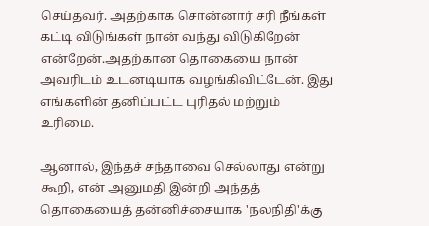செய்தவர். அதற்காக சொன்னார் சரி நீங்கள் கட்டி விடுங்கள் நான் வந்து விடுகிறேன் என்றேன்.அதற்கான தொகையை நான் அவரிடம் உடனடியாக வழங்கிவிட்டேன். இது எங்களின் தனிப்பட்ட புரிதல் மற்றும் உரிமை.

ஆனால், இந்தச் சந்தாவை செல்லாது என்று கூறி, என் அனுமதி இன்றி அந்தத் தொகையைத் தன்னிச்சையாக 'நலநிதி'க்கு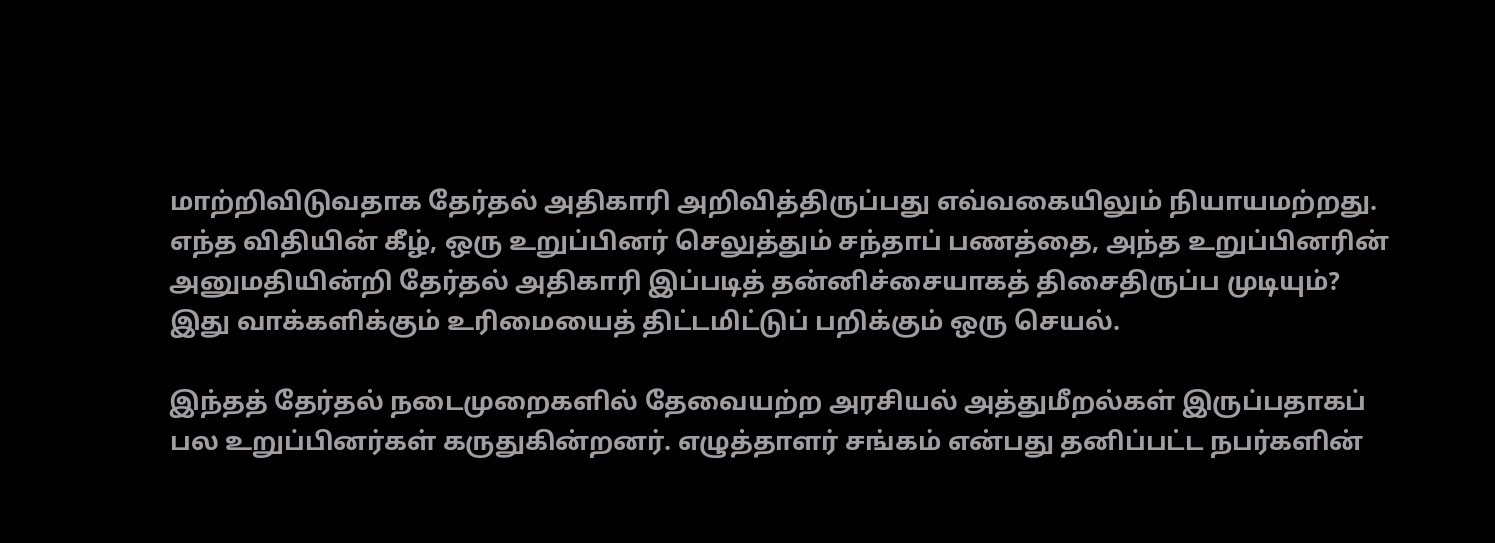மாற்றிவிடுவதாக தேர்தல் அதிகாரி அறிவித்திருப்பது எவ்வகையிலும் நியாயமற்றது. எந்த விதியின் கீழ், ஒரு உறுப்பினர் செலுத்தும் சந்தாப் பணத்தை, அந்த உறுப்பினரின் அனுமதியின்றி தேர்தல் அதிகாரி இப்படித் தன்னிச்சையாகத் திசைதிருப்ப முடியும்? இது வாக்களிக்கும் உரிமையைத் திட்டமிட்டுப் பறிக்கும் ஒரு செயல்.

இந்தத் தேர்தல் நடைமுறைகளில் தேவையற்ற அரசியல் அத்துமீறல்கள் இருப்பதாகப் பல உறுப்பினர்கள் கருதுகின்றனர். எழுத்தாளர் சங்கம் என்பது தனிப்பட்ட நபர்களின்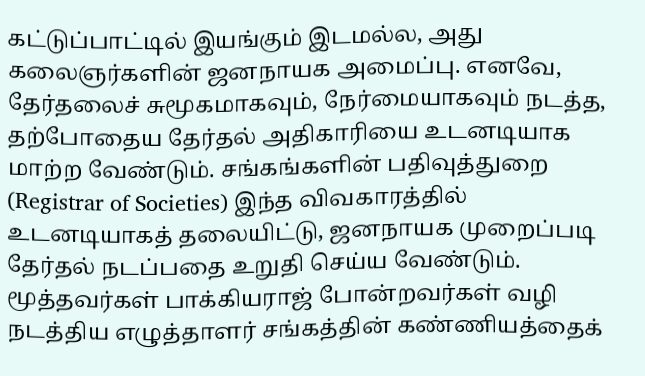கட்டுப்பாட்டில் இயங்கும் இடமல்ல, அது கலைஞர்களின் ஜனநாயக அமைப்பு. எனவே, தேர்தலைச் சுமூகமாகவும், நேர்மையாகவும் நடத்த, தற்போதைய தேர்தல் அதிகாரியை உடனடியாக மாற்ற வேண்டும். சங்கங்களின் பதிவுத்துறை (Registrar of Societies) இந்த விவகாரத்தில் உடனடியாகத் தலையிட்டு, ஜனநாயக முறைப்படி தேர்தல் நடப்பதை உறுதி செய்ய வேண்டும். மூத்தவர்கள் பாக்கியராஜ் போன்றவர்கள் வழி நடத்திய எழுத்தாளர் சங்கத்தின் கண்ணியத்தைக்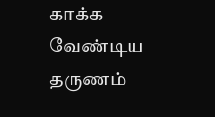காக்க வேண்டிய தருணம்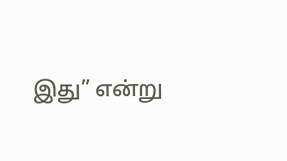இது” என்று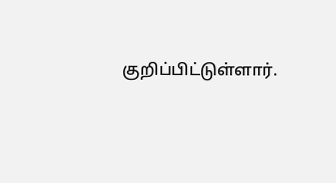குறிப்பிட்டுள்ளார்.